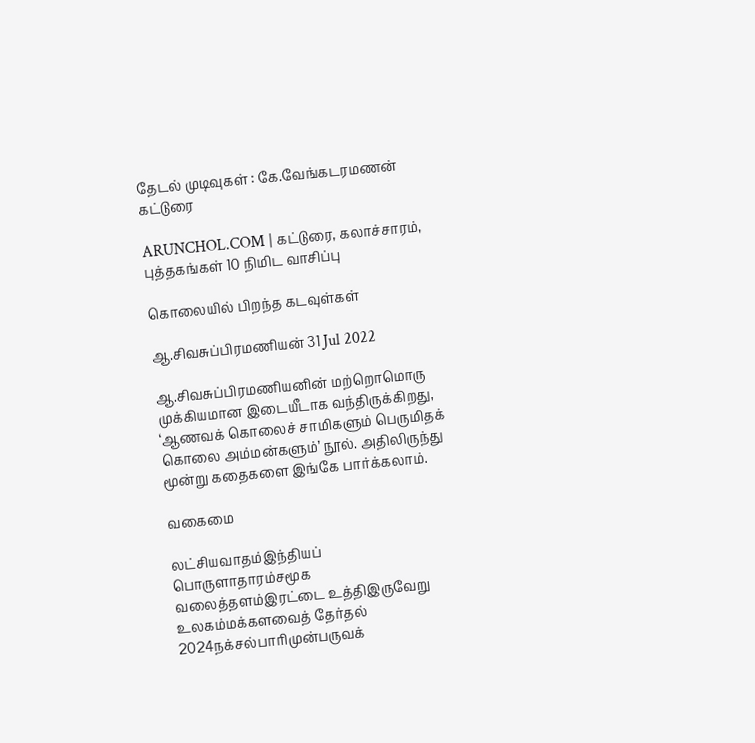தேடல் முடிவுகள் : கே.வேங்கடரமணன் கட்டுரை

ARUNCHOL.COM | கட்டுரை, கலாச்சாரம், புத்தகங்கள் 10 நிமிட வாசிப்பு

கொலையில் பிறந்த கடவுள்கள்

ஆ.சிவசுப்பிரமணியன் 31 Jul 2022

ஆ.சிவசுப்பிரமணியனின் மற்றொமொரு முக்கியமான இடையீடாக வந்திருக்கிறது, ‘ஆணவக் கொலைச் சாமிகளும் பெருமிதக் கொலை அம்மன்களும்’ நூல். அதிலிருந்து மூன்று கதைகளை இங்கே பார்க்கலாம்.

வகைமை

லட்சியவாதம்இந்தியப் பொருளாதாரம்சமூக வலைத்தளம்இரட்டை உத்திஇருவேறு உலகம்மக்களவைத் தேர்தல் 2024நக்சல்பாரிமுன்பருவக்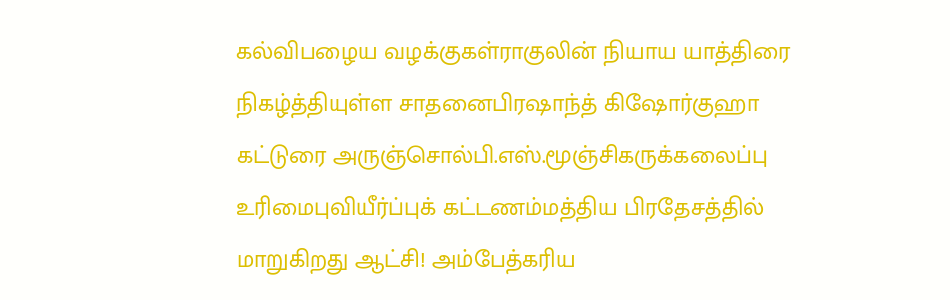கல்விபழைய வழக்குகள்ராகுலின் நியாய யாத்திரை நிகழ்த்தியுள்ள சாதனைபிரஷாந்த் கிஷோர்குஹா கட்டுரை அருஞ்சொல்பி.எஸ்.மூஞ்சிகருக்கலைப்பு உரிமைபுவியீர்ப்புக் கட்டணம்மத்திய பிரதேசத்தில் மாறுகிறது ஆட்சி! அம்பேத்கரிய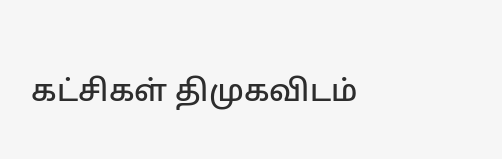கட்சிகள் திமுகவிடம்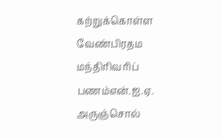கற்றுக்கொள்ள வேண்பிரதம மந்திரிவரிப் பணம்என்.ஐ.ஏ. அருஞ்சொல்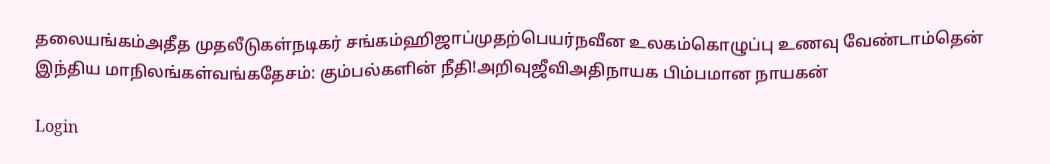தலையங்கம்அதீத முதலீடுகள்நடிகர் சங்கம்ஹிஜாப்முதற்பெயர்நவீன உலகம்கொழுப்பு உணவு வேண்டாம்தென் இந்திய மாநிலங்கள்வங்கதேசம்: கும்பல்களின் நீதி!அறிவுஜீவிஅதிநாயக பிம்பமான நாயகன்

Login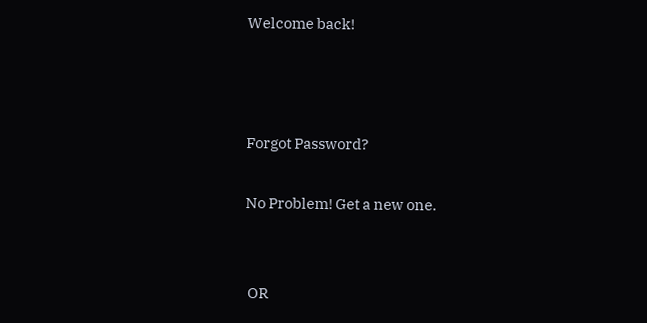Welcome back!



Forgot Password?

No Problem! Get a new one.


 OR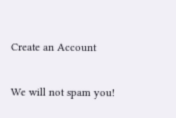Create an Account

We will not spam you!